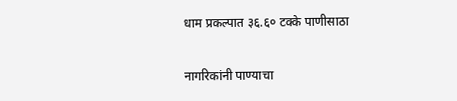धाम प्रकल्पात ३६.६० टक्के पाणीसाठा

नागरिकांनी पाण्याचा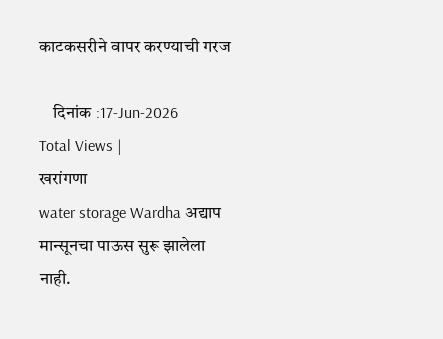काटकसरीने वापर करण्याची गरज

    दिनांक :17-Jun-2026
Total Views |
खरांगणा
water storage Wardha अद्याप मान्सूनचा पाऊस सुरू झालेला नाही.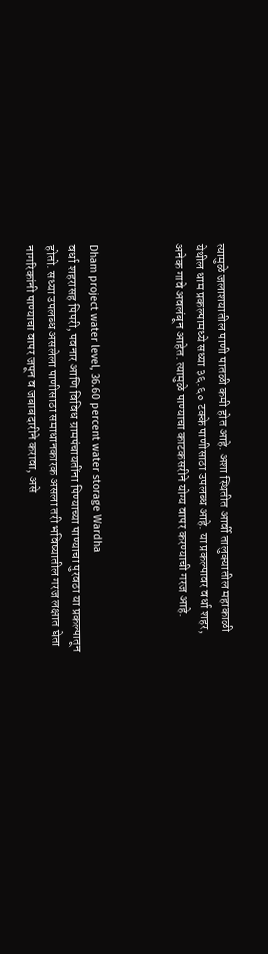त्यामुळे जलाशयातील पाणी पातळी कमी होत आहे. अशा स्थितीत आर्वी तालुक्यातील महाकाळी येथील धाम प्रकल्पामध्ये सध्या ३६.६० टक्के पाणीसाठा उपलब्ध आहे. या प्रकल्पावर वर्धा शहर, अनेक गावे अवलंबून आहेत. त्यामुळे पाण्याचा काटकसरीने योग्य वापर करण्याची गरज आहे.



Dham project water level, 36.60 percent water storage Wardha
वर्धा शहरासह पिपरी, पवनार आणि विविध ग्रामपंचायतींना पिण्याच्या पाण्याचा पुरवठा या प्रकल्पातून होतो. सध्या उपलब्ध असलेला पाणीसाठा समाधानकारक असला तरी भविष्यातील गरज लक्षात घेता नागरिकांनी पाण्याचा वापर जपून व जबाबदारीने करावा, असे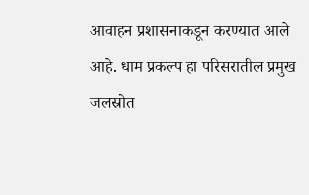आवाहन प्रशासनाकडून करण्यात आले आहे. धाम प्रकल्प हा परिसरातील प्रमुख जलस्रोत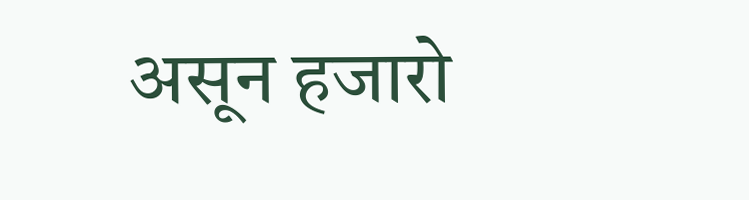असून हजारो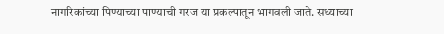नागरिकांच्या पिण्याच्या पाण्याची गरज या प्रकल्पातून भागवली जाते. सध्याच्या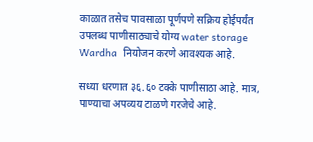काळात तसेच पावसाळा पूर्णपणे सक्रिय होईपर्यंत उपलब्ध पाणीसाठ्याचे योग्य water storage Wardha  नियोजन करणे आवश्यक आहे.

सध्या धरणात ३६.६० टक्के पाणीसाठा आहे. मात्र, पाण्याचा अपव्यय टाळणे गरजेचे आहे.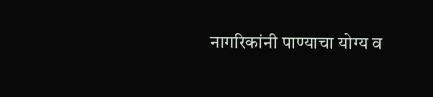नागरिकांनी पाण्याचा योग्य व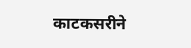काटकसरीने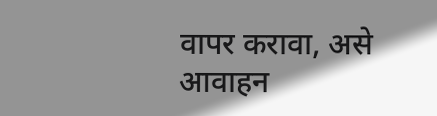वापर करावा, असे आवाहन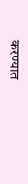करण्यात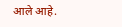आले आहे.